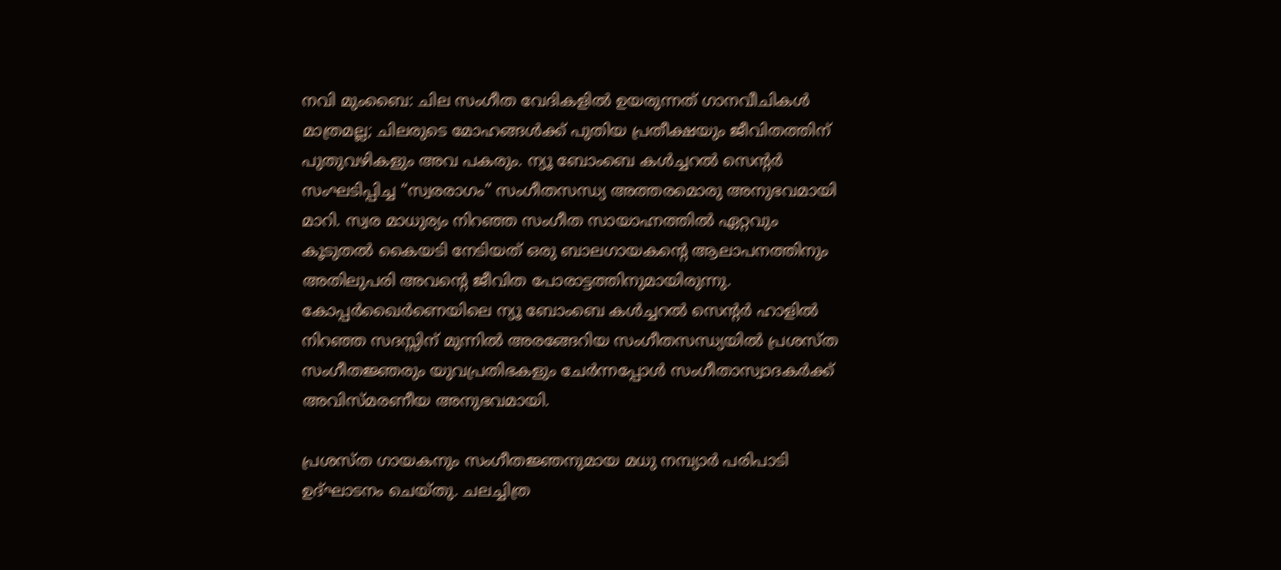നവി മുംബൈ: ചില സംഗീത വേദികളിൽ ഉയരുന്നത് ഗാനവീചികൾ മാത്രമല്ല; ചിലരുടെ മോഹങ്ങൾക്ക് പുതിയ പ്രതീക്ഷയും ജീവിതത്തിന് പുതുവഴികളും അവ പകരും. ന്യൂ ബോംബെ കൾച്ചറൽ സെന്റർ സംഘടിപ്പിച്ച “സ്വരരാഗം” സംഗീതസന്ധ്യ അത്തരമൊരു അനുഭവമായി മാറി. സ്വര മാധുര്യം നിറഞ്ഞ സംഗീത സായാഹ്നത്തിൽ ഏറ്റവും കൂടുതൽ കൈയടി നേടിയത് ഒരു ബാലഗായകന്റെ ആലാപനത്തിനും അതിലുപരി അവന്റെ ജീവിത പോരാട്ടത്തിനുമായിരുന്നു.
കോപ്പർഖൈർണെയിലെ ന്യൂ ബോംബെ കൾച്ചറൽ സെന്റർ ഹാളിൽ നിറഞ്ഞ സദസ്സിന് മുന്നിൽ അരങ്ങേറിയ സംഗീതസന്ധ്യയിൽ പ്രശസ്ത സംഗീതജ്ഞരും യുവപ്രതിഭകളും ചേർന്നപ്പോൾ സംഗീതാസ്വാദകർക്ക് അവിസ്മരണീയ അനുഭവമായി.

പ്രശസ്ത ഗായകനും സംഗീതജ്ഞനുമായ മധു നമ്പ്യാർ പരിപാടി ഉദ്ഘാടനം ചെയ്തു. ചലച്ചിത്ര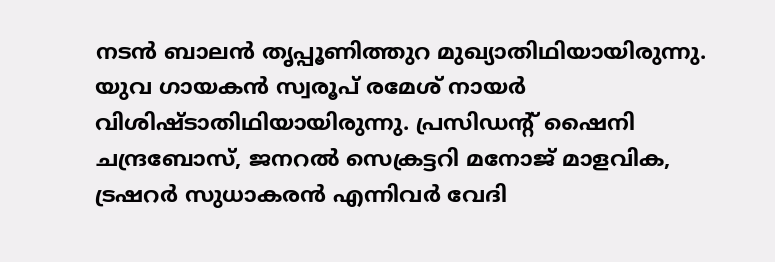നടൻ ബാലൻ തൃപ്പൂണിത്തുറ മുഖ്യാതിഥിയായിരുന്നു. യുവ ഗായകൻ സ്വരൂപ് രമേശ് നായർ വിശിഷ്ടാതിഥിയായിരുന്നു. പ്രസിഡന്റ് ഷൈനി ചന്ദ്രബോസ്, ജനറൽ സെക്രട്ടറി മനോജ് മാളവിക, ട്രഷറർ സുധാകരൻ എന്നിവർ വേദി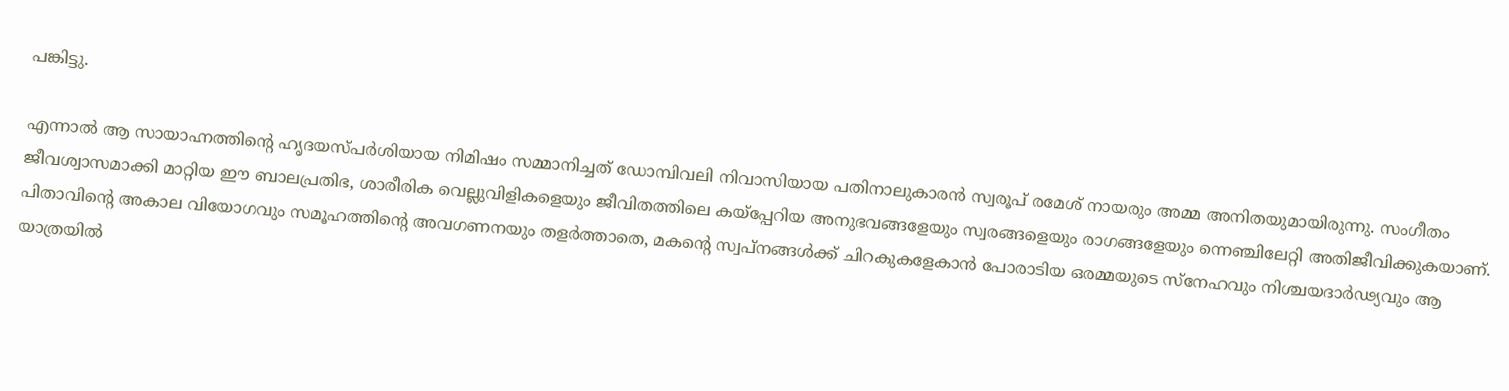പങ്കിട്ടു.

എന്നാൽ ആ സായാഹ്നത്തിന്റെ ഹൃദയസ്പർശിയായ നിമിഷം സമ്മാനിച്ചത് ഡോമ്പിവലി നിവാസിയായ പതിനാലുകാരൻ സ്വരൂപ് രമേശ് നായരും അമ്മ അനിതയുമായിരുന്നു. സംഗീതം ജീവശ്വാസമാക്കി മാറ്റിയ ഈ ബാലപ്രതിഭ, ശാരീരിക വെല്ലുവിളികളെയും ജീവിതത്തിലെ കയ്പ്പേറിയ അനുഭവങ്ങളേയും സ്വരങ്ങളെയും രാഗങ്ങളേയും ന്നെഞ്ചിലേറ്റി അതിജീവിക്കുകയാണ്. പിതാവിന്റെ അകാല വിയോഗവും സമൂഹത്തിന്റെ അവഗണനയും തളർത്താതെ, മകന്റെ സ്വപ്നങ്ങൾക്ക് ചിറകുകളേകാൻ പോരാടിയ ഒരമ്മയുടെ സ്നേഹവും നിശ്ചയദാർഢ്യവും ആ യാത്രയിൽ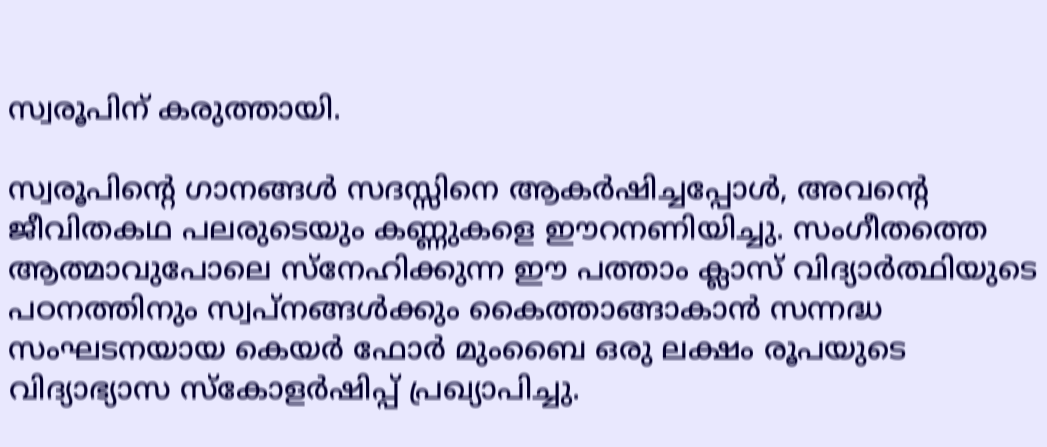സ്വരൂപിന് കരുത്തായി.

സ്വരൂപിന്റെ ഗാനങ്ങൾ സദസ്സിനെ ആകർഷിച്ചപ്പോൾ, അവന്റെ ജീവിതകഥ പലരുടെയും കണ്ണുകളെ ഈറനണിയിച്ചു. സംഗീതത്തെ ആത്മാവുപോലെ സ്നേഹിക്കുന്ന ഈ പത്താം ക്ലാസ് വിദ്യാർത്ഥിയുടെ പഠനത്തിനും സ്വപ്നങ്ങൾക്കും കൈത്താങ്ങാകാൻ സന്നദ്ധ സംഘടനയായ കെയർ ഫോർ മുംബൈ ഒരു ലക്ഷം രൂപയുടെ വിദ്യാഭ്യാസ സ്കോളർഷിപ്പ് പ്രഖ്യാപിച്ചു.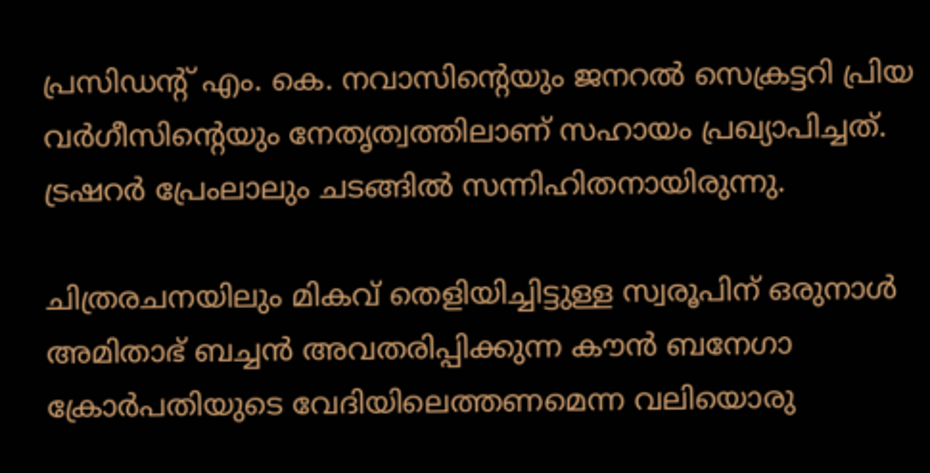പ്രസിഡന്റ് എം. കെ. നവാസിന്റെയും ജനറൽ സെക്രട്ടറി പ്രിയ വർഗീസിന്റെയും നേതൃത്വത്തിലാണ് സഹായം പ്രഖ്യാപിച്ചത്. ട്രഷറർ പ്രേംലാലും ചടങ്ങിൽ സന്നിഹിതനായിരുന്നു.

ചിത്രരചനയിലും മികവ് തെളിയിച്ചിട്ടുള്ള സ്വരൂപിന് ഒരുനാൾ അമിതാഭ് ബച്ചൻ അവതരിപ്പിക്കുന്ന കൗൻ ബനേഗാ ക്രോർപതിയുടെ വേദിയിലെത്തണമെന്ന വലിയൊരു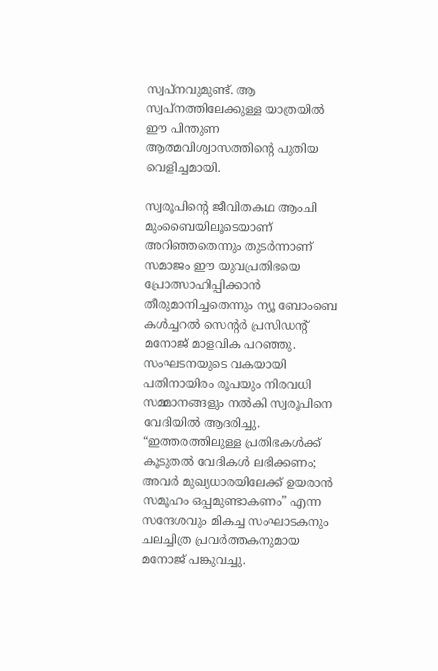സ്വപ്നവുമുണ്ട്. ആ സ്വപ്നത്തിലേക്കുള്ള യാത്രയിൽ ഈ പിന്തുണ ആത്മവിശ്വാസത്തിന്റെ പുതിയ വെളിച്ചമായി.

സ്വരൂപിന്റെ ജീവിതകഥ ആംചി മുംബൈയിലൂടെയാണ് അറിഞ്ഞതെന്നും തുടർന്നാണ് സമാജം ഈ യുവപ്രതിഭയെ പ്രോത്സാഹിപ്പിക്കാൻ തീരുമാനിച്ചതെന്നും ന്യൂ ബോംബെ കൾച്ചറൽ സെന്റർ പ്രസിഡന്റ് മനോജ് മാളവിക പറഞ്ഞു. സംഘടനയുടെ വകയായി പതിനായിരം രൂപയും നിരവധി സമ്മാനങ്ങളും നൽകി സ്വരൂപിനെ വേദിയിൽ ആദരിച്ചു. “ഇത്തരത്തിലുള്ള പ്രതിഭകൾക്ക് കൂടുതൽ വേദികൾ ലഭിക്കണം; അവർ മുഖ്യധാരയിലേക്ക് ഉയരാൻ സമൂഹം ഒപ്പമുണ്ടാകണം” എന്ന സന്ദേശവും മികച്ച സംഘാടകനും ചലച്ചിത്ര പ്രവർത്തകനുമായ മനോജ് പങ്കുവച്ചു.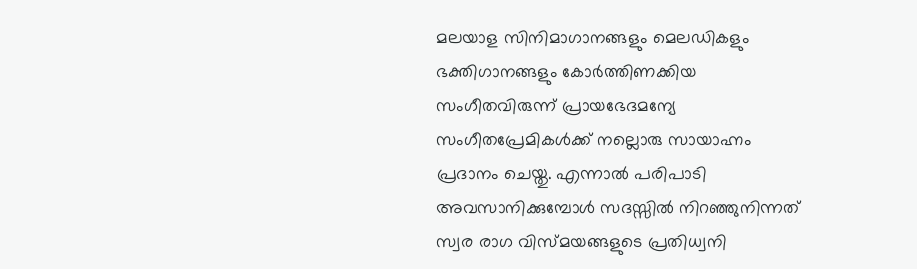മലയാള സിനിമാഗാനങ്ങളും മെലഡികളും ഭക്തിഗാനങ്ങളും കോർത്തിണക്കിയ സംഗീതവിരുന്ന് പ്രായഭേദമന്യേ സംഗീതപ്രേമികൾക്ക് നല്ലൊരു സായാഹ്നം പ്രദാനം ചെയ്തു. എന്നാൽ പരിപാടി അവസാനിക്കുമ്പോൾ സദസ്സിൽ നിറഞ്ഞുനിന്നത് സ്വര രാഗ വിസ്മയങ്ങളുടെ പ്രതിധ്വനി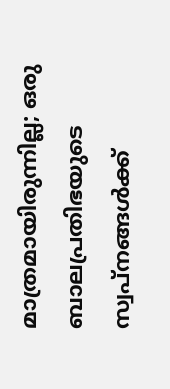മാത്രമായിരുന്നില്ല; ഒരു ബാലപ്രതിഭയുടെ സ്വപ്നങ്ങൾക്ക്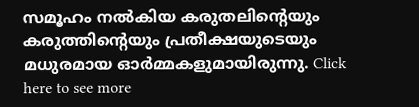സമൂഹം നൽകിയ കരുതലിന്റെയും കരുത്തിൻ്റെയും പ്രതീക്ഷയുടെയും മധുരമായ ഓർമ്മകളുമായിരുന്നു. Click here to see more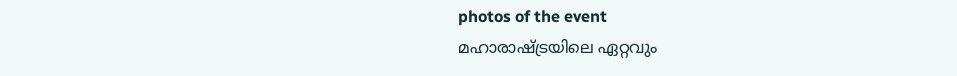photos of the event
മഹാരാഷ്ട്രയിലെ ഏറ്റവും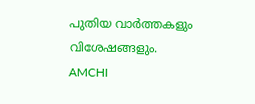പുതിയ വാർത്തകളും വിശേഷങ്ങളും. AMCHI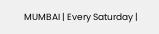MUMBAI | Every Saturday |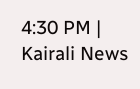4:30 PM | Kairali News